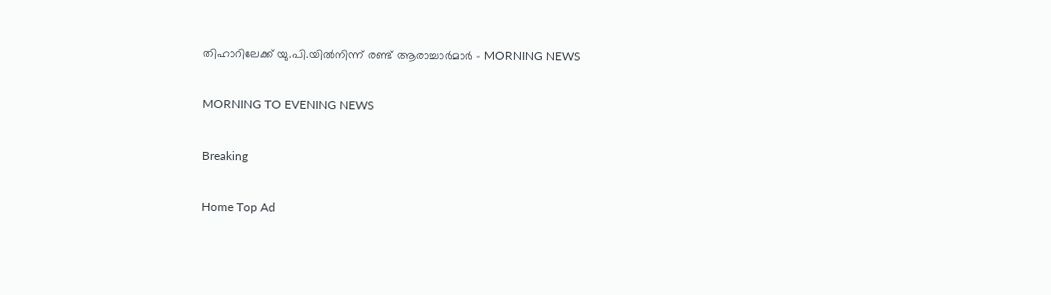തിഹാറിലേക്ക് യു.പി.യിൽനിന്ന്‌ രണ്ട് ആരാച്ചാർമാർ - MORNING NEWS

MORNING TO EVENING NEWS

Breaking

Home Top Ad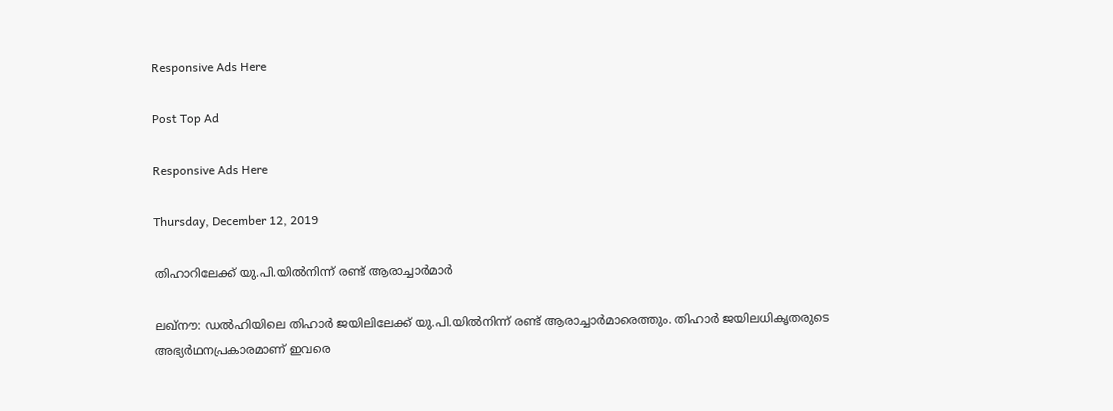Responsive Ads Here

Post Top Ad

Responsive Ads Here

Thursday, December 12, 2019

തിഹാറിലേക്ക് യു.പി.യിൽനിന്ന്‌ രണ്ട് ആരാച്ചാർമാർ

ലഖ്നൗ: ഡൽഹിയിലെ തിഹാർ ജയിലിലേക്ക് യു.പി.യിൽനിന്ന് രണ്ട് ആരാച്ചാർമാരെത്തും. തിഹാർ ജയിലധികൃതരുടെ അഭ്യർഥനപ്രകാരമാണ് ഇവരെ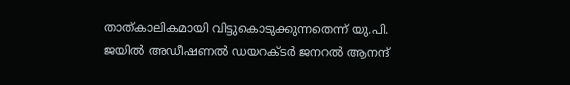താത്കാലികമായി വിട്ടുകൊടുക്കുന്നതെന്ന് യു.പി. ജയിൽ അഡീഷണൽ ഡയറക്ടർ ജനറൽ ആനന്ദ്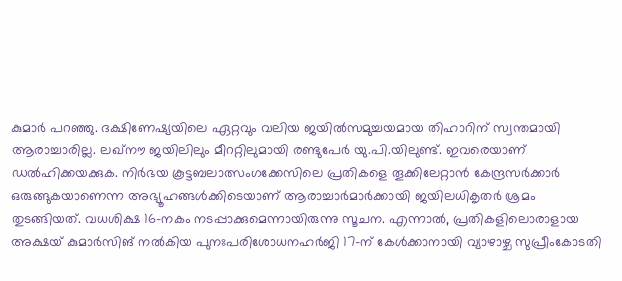കുമാർ പറഞ്ഞു. ദക്ഷിണേഷ്യയിലെ ഏറ്റവും വലിയ ജയിൽസമുച്ചയമായ തിഹാറിന് സ്വന്തമായി ആരാച്ചാരില്ല. ലഖ്നൗ ജയിലിലും മീററ്റിലുമായി രണ്ടുപേർ യു.പി.യിലുണ്ട്. ഇവരെയാണ് ഡൽഹിക്കയക്കുക. നിർഭയ കൂട്ടബലാത്സംഗക്കേസിലെ പ്രതികളെ തൂക്കിലേറ്റാൻ കേന്ദ്രസർക്കാർ ഒരുങ്ങുകയാണെന്ന അഭ്യൂഹങ്ങൾക്കിടെയാണ് ആരാച്ചാർമാർക്കായി ജയിലധികൃതർ ശ്രമം തുടങ്ങിയത്. വധശിക്ഷ 16-നകം നടപ്പാക്കുമെന്നായിരുന്നു സൂചന. എന്നാൽ, പ്രതികളിലൊരാളായ അക്ഷയ് കുമാർസിങ് നൽകിയ പുനഃപരിശോധനഹർജി 17-ന് കേൾക്കാനായി വ്യാഴാഴ്ച സുപ്രീംകോടതി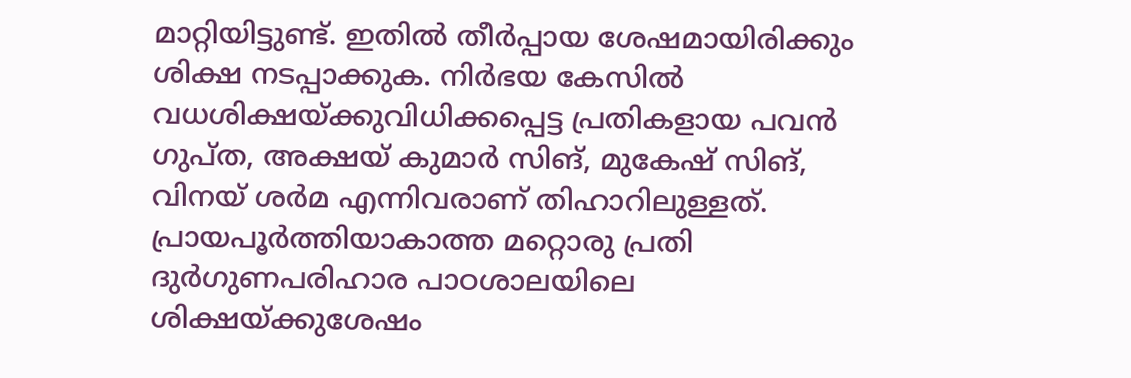മാറ്റിയിട്ടുണ്ട്. ഇതിൽ തീർപ്പായ ശേഷമായിരിക്കും ശിക്ഷ നടപ്പാക്കുക. നിർഭയ കേസിൽ വധശിക്ഷയ്ക്കുവിധിക്കപ്പെട്ട പ്രതികളായ പവൻ ഗുപ്ത, അക്ഷയ് കുമാർ സിങ്, മുകേഷ് സിങ്, വിനയ് ശർമ എന്നിവരാണ് തിഹാറിലുള്ളത്. പ്രായപൂർത്തിയാകാത്ത മറ്റൊരു പ്രതി ദുർഗുണപരിഹാര പാഠശാലയിലെ ശിക്ഷയ്ക്കുശേഷം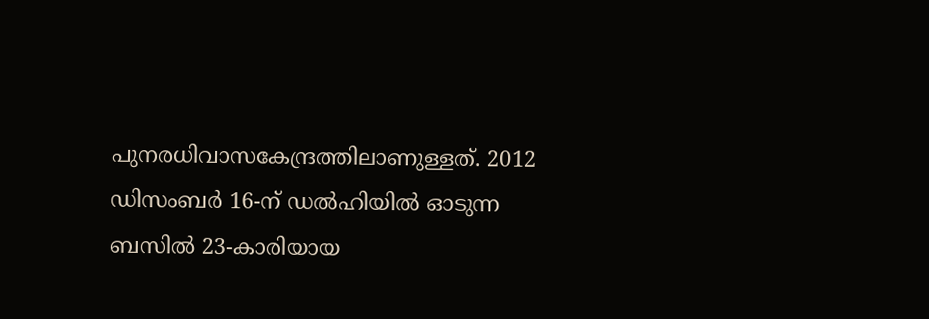പുനരധിവാസകേന്ദ്രത്തിലാണുള്ളത്. 2012 ഡിസംബർ 16-ന് ഡൽഹിയിൽ ഓടുന്ന ബസിൽ 23-കാരിയായ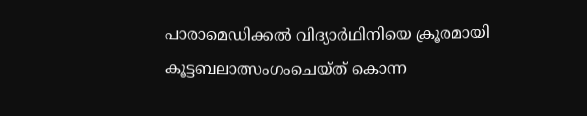പാരാമെഡിക്കൽ വിദ്യാർഥിനിയെ ക്രൂരമായി കൂട്ടബലാത്സംഗംചെയ്ത് കൊന്ന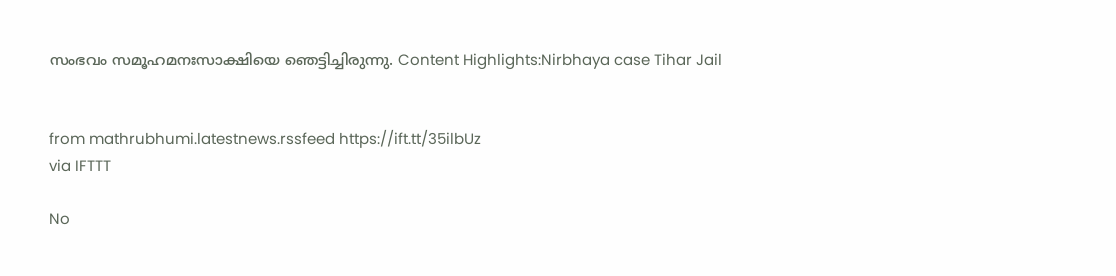സംഭവം സമൂഹമനഃസാക്ഷിയെ ഞെട്ടിച്ചിരുന്നു. Content Highlights:Nirbhaya case Tihar Jail


from mathrubhumi.latestnews.rssfeed https://ift.tt/35ilbUz
via IFTTT

No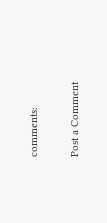comments:

Post a Comment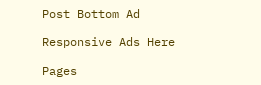Post Bottom Ad

Responsive Ads Here

Pages